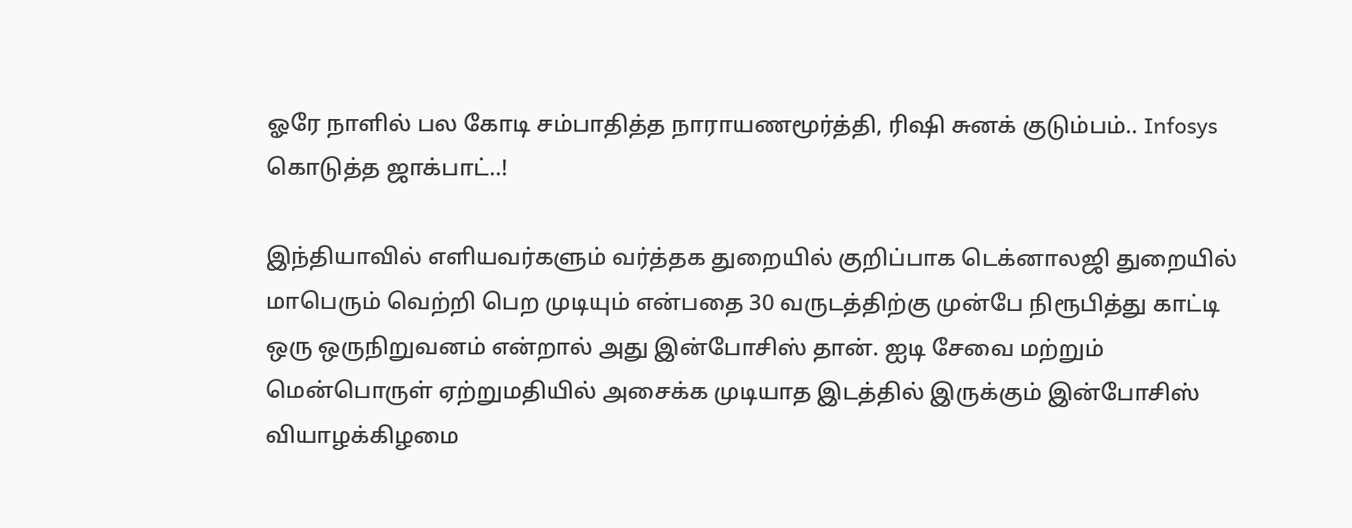ஓரே நாளில் பல கோடி சம்பாதித்த நாராயணமூர்த்தி, ரிஷி சுனக் குடும்பம்.. Infosys கொடுத்த ஜாக்பாட்..!

இந்தியாவில் எளியவர்களும் வர்த்தக துறையில் குறிப்பாக டெக்னாலஜி துறையில் மாபெரும் வெற்றி பெற முடியும் என்பதை 30 வருடத்திற்கு முன்பே நிரூபித்து காட்டி ஒரு ஒருநிறுவனம் என்றால் அது இன்போசிஸ் தான். ஐடி சேவை மற்றும் மென்பொருள் ஏற்றுமதியில் அசைக்க முடியாத இடத்தில் இருக்கும் இன்போசிஸ் வியாழக்கிழமை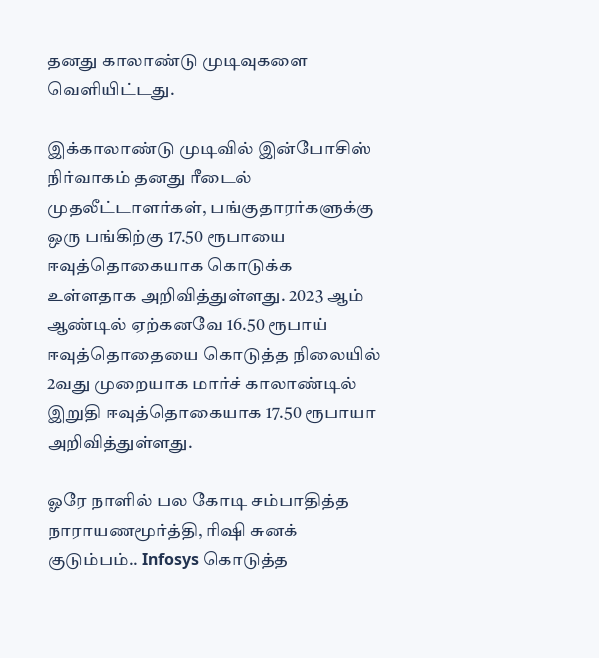தனது காலாண்டு முடிவுகளை வெளியிட்டது.

இக்காலாண்டு முடிவில் இன்போசிஸ் நிர்வாகம் தனது ரீடைல் முதலீட்டாளர்கள், பங்குதாரர்களுக்கு ஒரு பங்கிற்கு 17.50 ரூபாயை ஈவுத்தொகையாக கொடுக்க உள்ளதாக அறிவித்துள்ளது. 2023 ஆம் ஆண்டில் ஏற்கனவே 16.50 ரூபாய் ஈவுத்தொதையை கொடுத்த நிலையில் 2வது முறையாக மார்ச் காலாண்டில் இறுதி ஈவுத்தொகையாக 17.50 ரூபாயா அறிவித்துள்ளது.

ஓரே நாளில் பல கோடி சம்பாதித்த நாராயணமூர்த்தி, ரிஷி சுனக் குடும்பம்.. Infosys கொடுத்த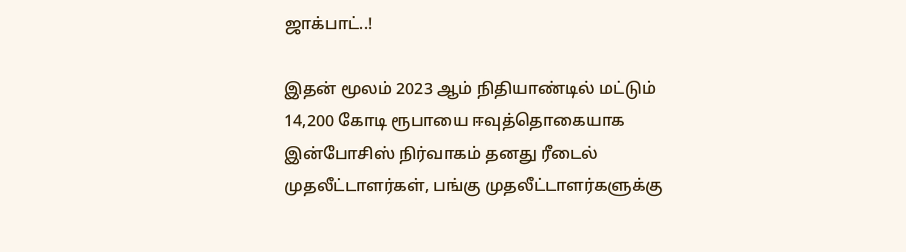ஜாக்பாட்..!

இதன் மூலம் 2023 ஆம் நிதியாண்டில் மட்டும் 14,200 கோடி ரூபாயை ஈவுத்தொகையாக இன்போசிஸ் நிர்வாகம் தனது ரீடைல் முதலீட்டாளர்கள், பங்கு முதலீட்டாளர்களுக்கு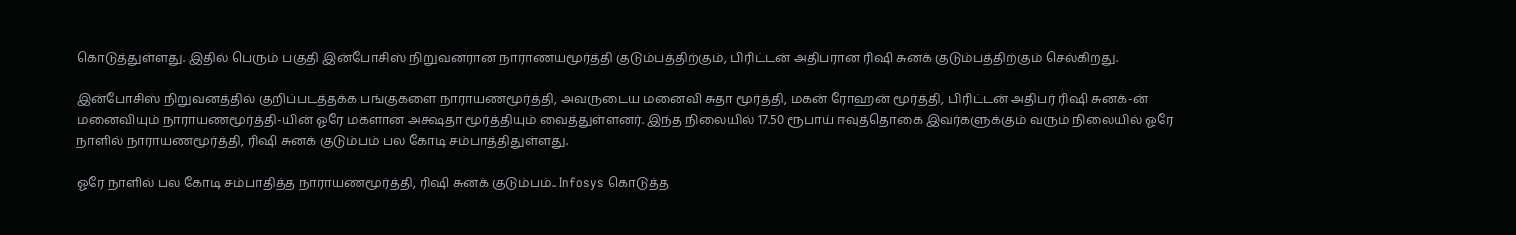கொடுத்துள்ளது. இதில் பெரும் பகுதி இன்போசிஸ் நிறுவனரான நாராணயமூர்த்தி குடும்பத்திற்கும், பிரிட்டன் அதிபரான ரிஷி சுனக் குடும்பத்திற்கும் செல்கிறது.

இன்போசிஸ் நிறுவனத்தில் குறிப்படத்தக்க பங்குகளை நாராயணமூர்த்தி, அவருடைய மனைவி சுதா மூர்த்தி, மகன் ரோஹன் மூர்த்தி, பிரிட்டன் அதிபர் ரிஷி சுனக்-ன் மனைவியும் நாராயணமூர்த்தி-யின் ஓரே மகளான அக்ஷதா மூர்த்தியும் வைத்துள்ளனர். இந்த நிலையில் 17.50 ரூபாய் ஈவுத்தொகை இவர்களுக்கும் வரும் நிலையில் ஓரே நாளில் நாராயணமூர்த்தி, ரிஷி சுனக் குடும்பம் பல கோடி சம்பாத்திதுள்ளது.

ஓரே நாளில் பல கோடி சம்பாதித்த நாராயணமூர்த்தி, ரிஷி சுனக் குடும்பம்.. Infosys கொடுத்த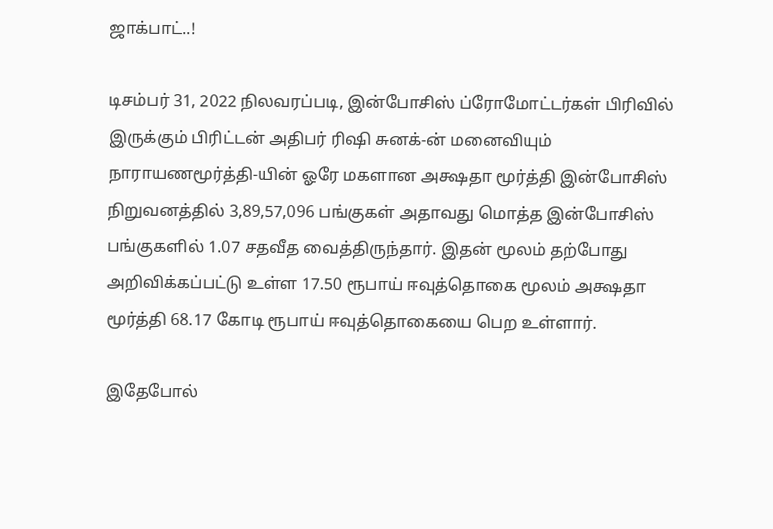ஜாக்பாட்..!

டிசம்பர் 31, 2022 நிலவரப்படி, இன்போசிஸ் ப்ரோமோட்டர்கள் பிரிவில் இருக்கும் பிரிட்டன் அதிபர் ரிஷி சுனக்-ன் மனைவியும் நாராயணமூர்த்தி-யின் ஓரே மகளான அக்ஷதா மூர்த்தி இன்போசிஸ் நிறுவனத்தில் 3,89,57,096 பங்குகள் அதாவது மொத்த இன்போசிஸ் பங்குகளில் 1.07 சதவீத வைத்திருந்தார். இதன் மூலம் தற்போது அறிவிக்கப்பட்டு உள்ள 17.50 ரூபாய் ஈவுத்தொகை மூலம் அக்ஷதா மூர்த்தி 68.17 கோடி ரூபாய் ஈவுத்தொகையை பெற உள்ளார்.

இதேபோல்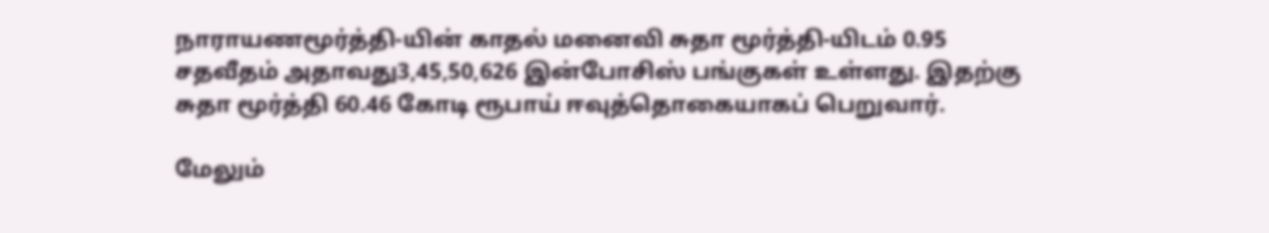நாராயணமூர்த்தி-யின் காதல் மனைவி சுதா மூர்த்தி-யிடம் 0.95 சதவீதம் அதாவது3,45,50,626 இன்போசிஸ் பங்குகள் உள்ளது. இதற்கு சுதா மூர்த்தி 60.46 கோடி ரூபாய் ஈவுத்தொகையாகப் பெறுவார்.

மேலும்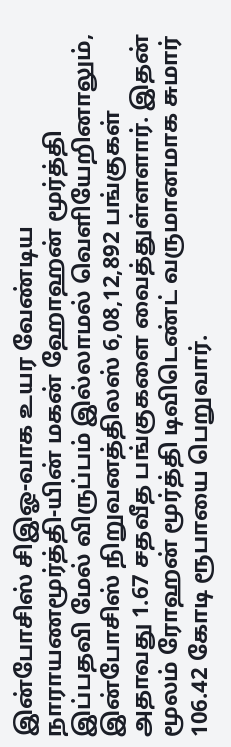இன்போசிஸ் சிஇஓ-வாக உயர வேண்டிய நாராயணமூர்த்தி-யின் மகன் ஹோஹன் மூர்த்தி இப்பதவி மேல் விருப்பம் இல்லாமல் வெளியேறினாலும், இன்போசிஸ் நிறுவனத்திலஸ் 6,08,12,892 பங்குகள் அதாவது 1.67 சதவீத பங்குகளை வைத்துள்ளளார். இதன் மூலம் ரோஹன் மூர்த்தி டிவிடெண்ட் வருமானமாக சுமார் 106.42 கோடி ரூபாயை பெறுவார்.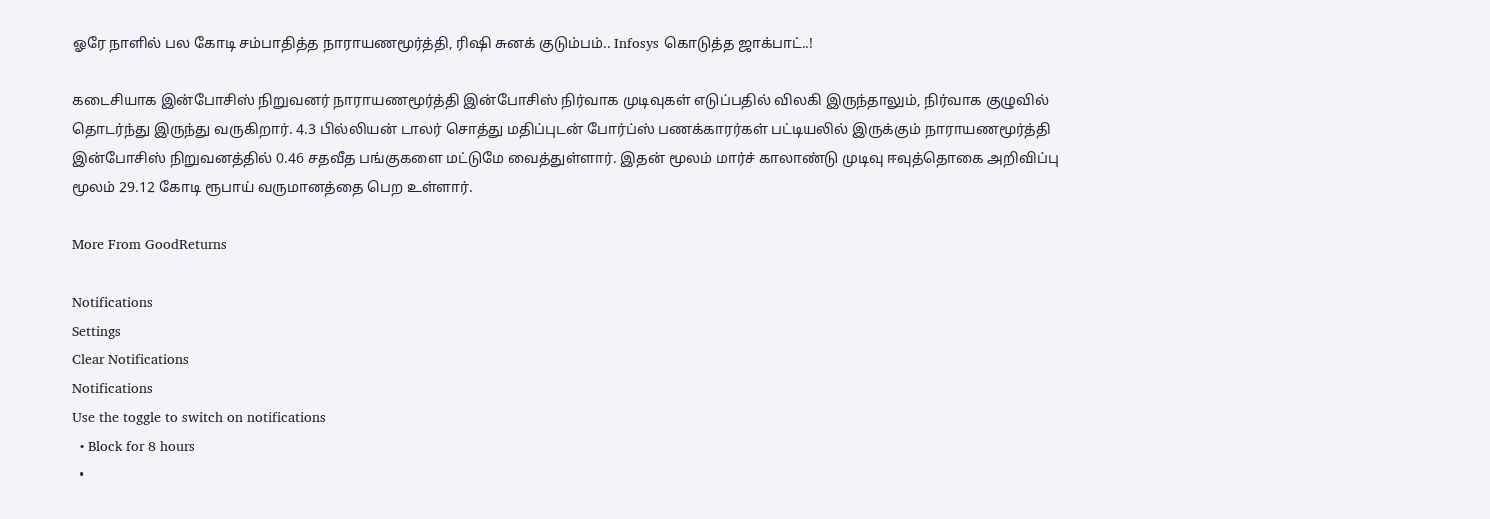ஓரே நாளில் பல கோடி சம்பாதித்த நாராயணமூர்த்தி, ரிஷி சுனக் குடும்பம்.. Infosys கொடுத்த ஜாக்பாட்..!

கடைசியாக இன்போசிஸ் நிறுவனர் நாராயணமூர்த்தி இன்போசிஸ் நிர்வாக முடிவுகள் எடுப்பதில் விலகி இருந்தாலும், நிர்வாக குழுவில் தொடர்ந்து இருந்து வருகிறார். 4.3 பில்லியன் டாலர் சொத்து மதிப்புடன் போர்ப்ஸ் பணக்காரர்கள் பட்டியலில் இருக்கும் நாராயணமூர்த்தி இன்போசிஸ் நிறுவனத்தில் 0.46 சதவீத பங்குகளை மட்டுமே வைத்துள்ளார். இதன் மூலம் மார்ச் காலாண்டு முடிவு ஈவுத்தொகை அறிவிப்பு மூலம் 29.12 கோடி ரூபாய் வருமானத்தை பெற உள்ளார்.

More From GoodReturns

Notifications
Settings
Clear Notifications
Notifications
Use the toggle to switch on notifications
  • Block for 8 hours
  •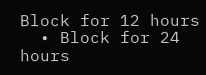Block for 12 hours
  • Block for 24 hours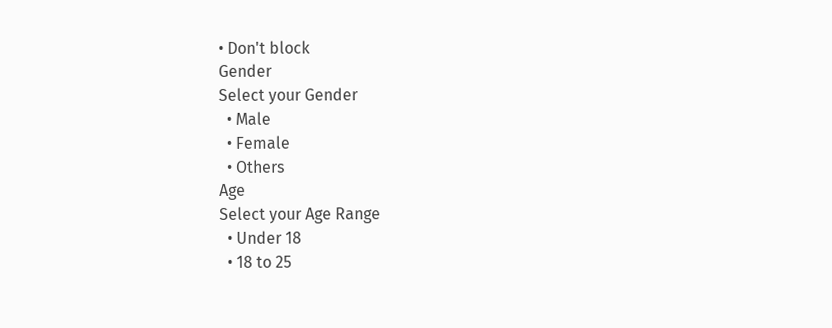• Don't block
Gender
Select your Gender
  • Male
  • Female
  • Others
Age
Select your Age Range
  • Under 18
  • 18 to 25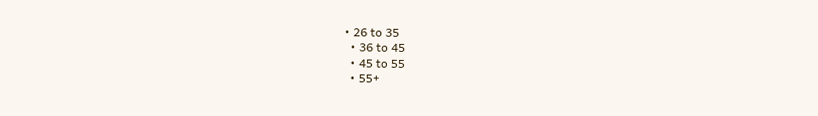• 26 to 35
  • 36 to 45
  • 45 to 55
  • 55+